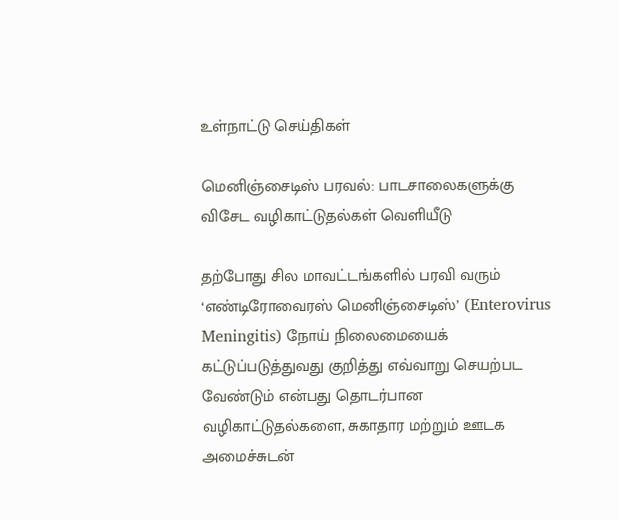உள்நாட்டு செய்திகள்

மெனிஞ்சைடிஸ் பரவல்: பாடசாலைகளுக்கு விசேட வழிகாட்டுதல்கள் வெளியீடு

தற்போது சில மாவட்டங்களில் பரவி வரும் ‘எண்டிரோவைரஸ் மெனிஞ்சைடிஸ்’ (Enterovirus Meningitis) நோய் நிலைமையைக் கட்டுப்படுத்துவது குறித்து எவ்வாறு செயற்பட வேண்டும் என்பது தொடர்பான வழிகாட்டுதல்களை, சுகாதார மற்றும் ஊடக அமைச்சுடன்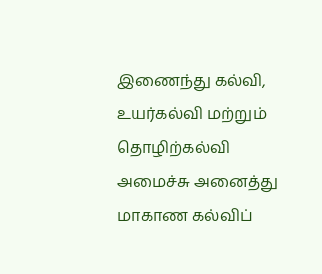இணைந்து கல்வி, உயர்கல்வி மற்றும் தொழிற்கல்வி அமைச்சு அனைத்து மாகாண கல்விப்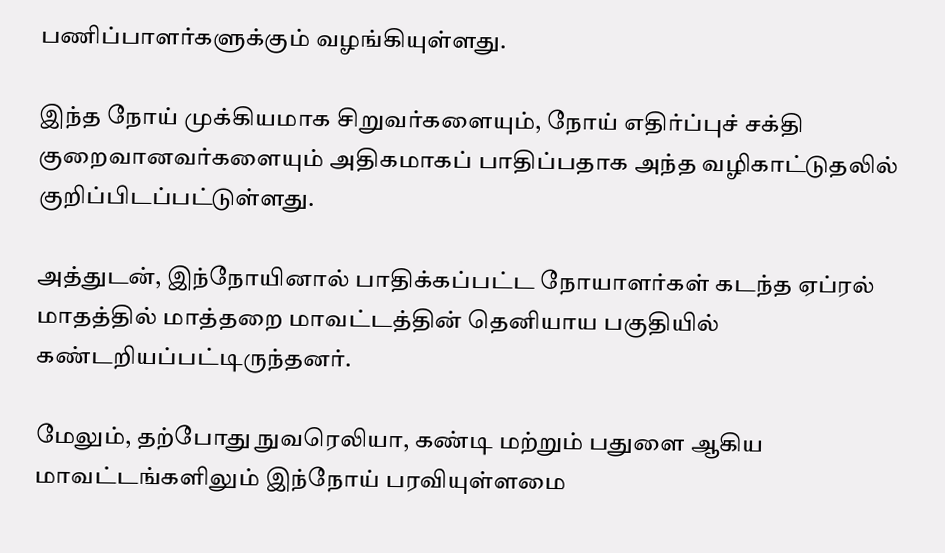பணிப்பாளர்களுக்கும் வழங்கியுள்ளது.

இந்த நோய் முக்கியமாக சிறுவர்களையும், நோய் எதிர்ப்புச் சக்தி குறைவானவர்களையும் அதிகமாகப் பாதிப்பதாக அந்த வழிகாட்டுதலில் குறிப்பிடப்பட்டுள்ளது.

அத்துடன், இந்நோயினால் பாதிக்கப்பட்ட நோயாளர்கள் கடந்த ஏப்ரல் மாதத்தில் மாத்தறை மாவட்டத்தின் தெனியாய பகுதியில் கண்டறியப்பட்டிருந்தனர்.

மேலும், தற்போது நுவரெலியா, கண்டி மற்றும் பதுளை ஆகிய மாவட்டங்களிலும் இந்நோய் பரவியுள்ளமை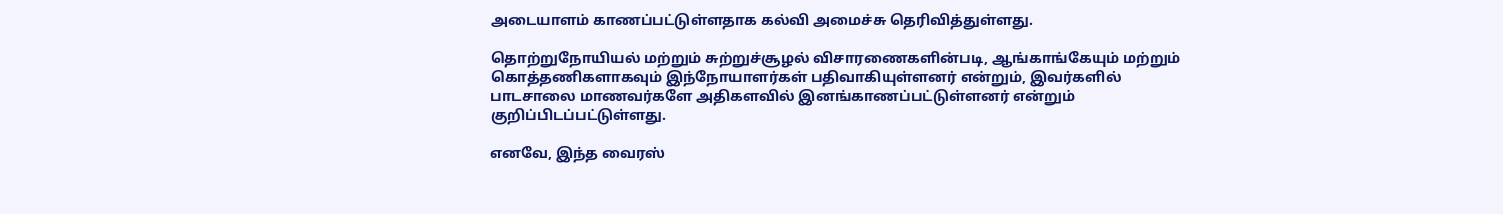அடையாளம் காணப்பட்டுள்ளதாக கல்வி அமைச்சு தெரிவித்துள்ளது.

தொற்றுநோயியல் மற்றும் சுற்றுச்சூழல் விசாரணைகளின்படி, ஆங்காங்கேயும் மற்றும் கொத்தணிகளாகவும் இந்நோயாளர்கள் பதிவாகியுள்ளனர் என்றும், இவர்களில் பாடசாலை மாணவர்களே அதிகளவில் இனங்காணப்பட்டுள்ளனர் என்றும் குறிப்பிடப்பட்டுள்ளது.

எனவே, இந்த வைரஸ்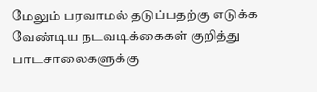மேலும் பரவாமல் தடுப்பதற்கு எடுக்க வேண்டிய நடவடிக்கைகள் குறித்து பாடசாலைகளுக்கு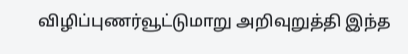விழிப்புணர்வூட்டுமாறு அறிவுறுத்தி இந்த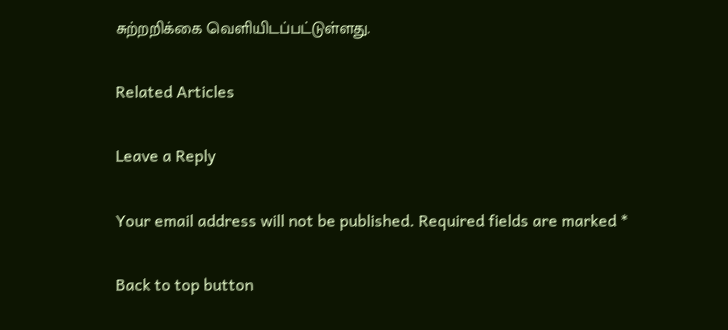சுற்றறிக்கை வெளியிடப்பட்டுள்ளது.

Related Articles

Leave a Reply

Your email address will not be published. Required fields are marked *

Back to top button